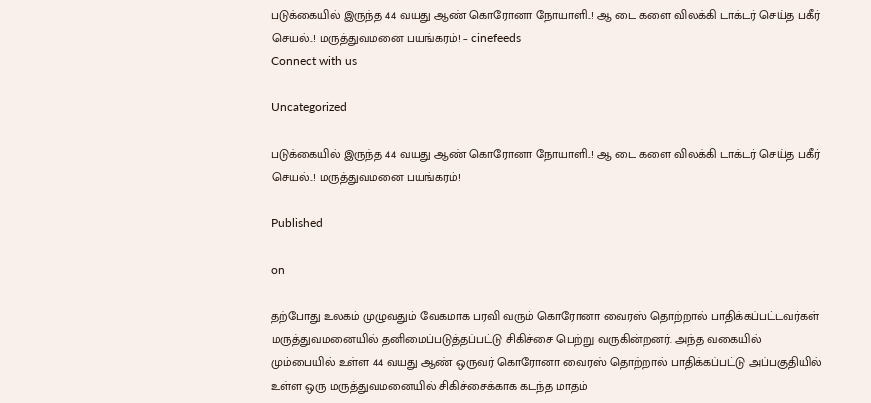படுக்கையில் இருந்த 44 வயது ஆண் கொரோனா நோயாளி..! ஆ டை களை விலக்கி டாக்டர் செய்த பகீர் செயல்..! மருத்துவமனை பயங்கரம்! – cinefeeds
Connect with us

Uncategorized

படுக்கையில் இருந்த 44 வயது ஆண் கொரோனா நோயாளி..! ஆ டை களை விலக்கி டாக்டர் செய்த பகீர் செயல்..! மருத்துவமனை பயங்கரம்!

Published

on

தற்போது உலகம் முழுவதும் வேகமாக பரவி வரும் கொரோனா வைரஸ் தொற்றால் பாதிக்கப்பட்டவர்கள் மருத்துவமனையில் தனிமைப்படுத்தப்பட்டு சிகிச்சை பெற்று வருகின்றனர். அந்த வகையில் மும்பையில் உள்ள 44 வயது ஆண் ஒருவர் கொரோனா வைரஸ் தொற்றால் பாதிக்கப்பட்டு அப்பகுதியில் உள்ள ஒரு மருத்துவமனையில் சிகிச்சைக்காக கடந்த மாதம்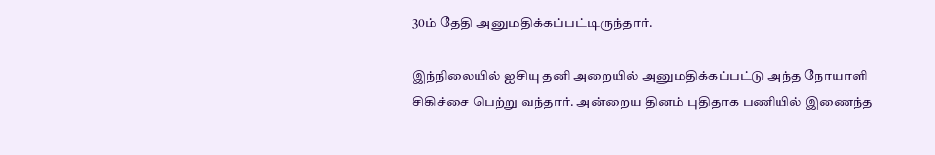30ம் தேதி அனுமதிக்கப்பட்டிருந்தார்.

இந்நிலையில் ஐசியு தனி அறையில் அனுமதிக்கப்பட்டு அந்த நோயாளி சிகிச்சை பெற்று வந்தார். அன்றைய தினம் புதிதாக பணியில் இணைந்த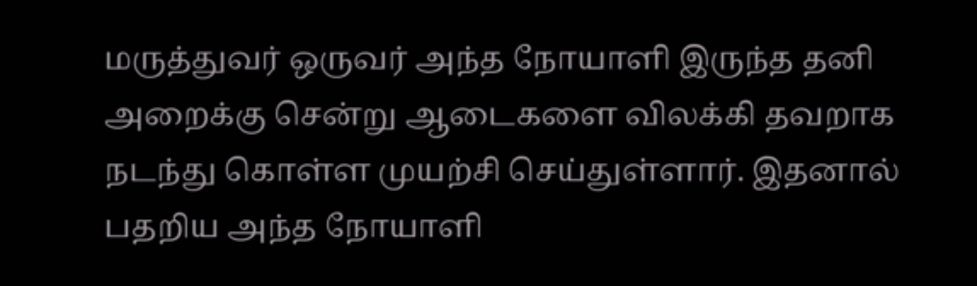மருத்துவர் ஒருவர் அந்த நோயாளி இருந்த தனி அறைக்கு சென்று ஆடைகளை விலக்கி தவறாக நடந்து கொள்ள முயற்சி செய்துள்ளார். இதனால் பதறிய அந்த நோயாளி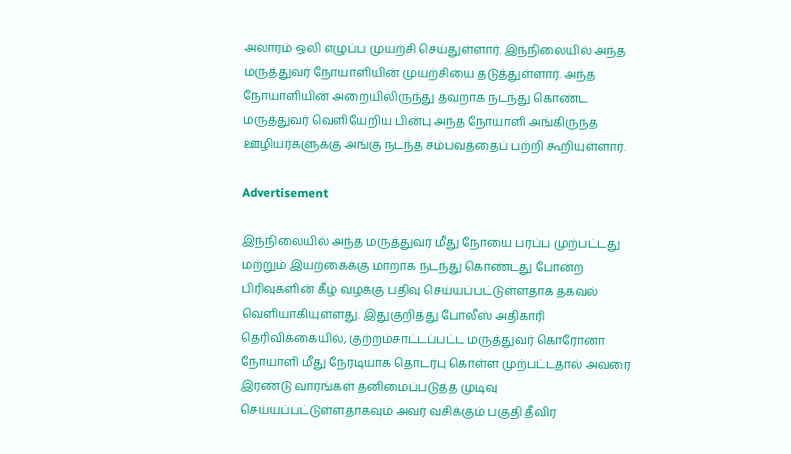அலாரம் ஒலி எழுப்ப முயற்சி செய்துள்ளார். இந்நிலையில் அந்த மருத்துவர் நோயாளியின் முயற்சியை தடுத்துள்ளார். அந்த நோயாளியின் அறையிலிருந்து தவறாக நடந்து கொண்ட மருத்துவர் வெளியேறிய பின்பு அந்த நோயாளி அங்கிருந்த ஊழியர்களுக்கு அங்கு நடந்த சம்பவத்தைப் பற்றி கூறியுள்ளார்.

Advertisement

இந்நிலையில் அந்த மருத்துவர் மீது நோயை பரப்ப முற்பட்டது மற்றும் இயற்கைக்கு மாறாக நடந்து கொண்டது போன்ற பிரிவுகளின் கீழ் வழக்கு பதிவு செய்யப்பட்டுள்ளதாக தகவல் வெளியாகியுள்ளது. இதுகுறித்து போலீஸ் அதிகாரி தெரிவிக்கையில், குற்றம்சாட்டப்பட்ட மருத்துவர் கொரோனா நோயாளி மீது நேரடியாக தொடர்பு கொள்ள முற்பட்டதால் அவரை இரண்டு வாரங்கள் தனிமைப்படுத்த முடிவு செய்யப்பட்டுள்ளதாகவும் அவர் வசிக்கும் பகுதி தீவிர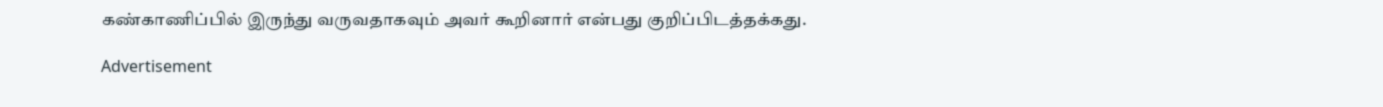கண்காணிப்பில் இருந்து வருவதாகவும் அவர் கூறினார் என்பது குறிப்பிடத்தக்கது.

Advertisement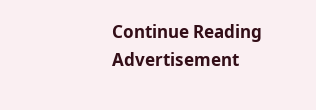Continue Reading
Advertisement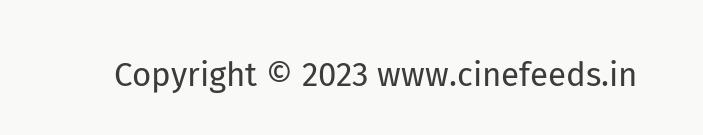Copyright © 2023 www.cinefeeds.in